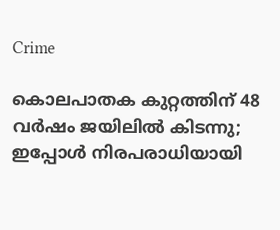Crime

കൊലപാതക കുറ്റത്തിന് 48 വർഷം ജയിലിൽ കിടന്നു; ഇപ്പോള്‍ നിരപരാധിയായി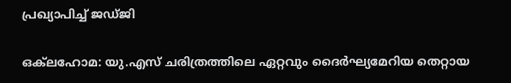പ്രഖ്യാപിച്ച് ജഡ്ജി

ഒക്‌ലഹോമ: യു.എസ് ചരിത്രത്തിലെ ഏറ്റവും ദൈർഘ്യമേറിയ തെറ്റായ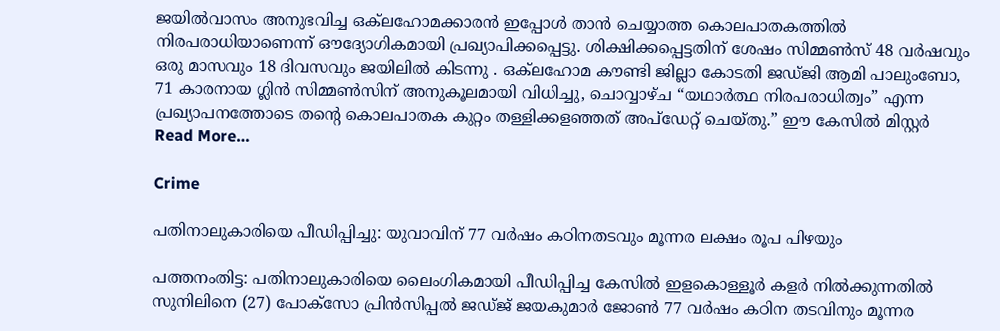ജയിൽവാസം അനുഭവിച്ച ഒക്‌ലഹോമക്കാരൻ ഇപ്പോൾ താൻ ചെയ്യാത്ത കൊലപാതകത്തിൽ നിരപരാധിയാണെന്ന് ഔദ്യോഗികമായി പ്രഖ്യാപിക്കപ്പെട്ടു. ശിക്ഷിക്കപ്പെട്ടതിന് ശേഷം സിമ്മൺസ് 48 വർഷവും ഒരു മാസവും 18 ദിവസവും ജയിലിൽ കിടന്നു . ഒക്‌ലഹോമ കൗണ്ടി ജില്ലാ കോടതി ജഡ്ജി ആമി പാലുംബോ, 71 കാരനായ ഗ്ലിൻ സിമ്മൺസിന് അനുകൂലമായി വിധിച്ചു, ചൊവ്വാഴ്ച “യഥാർത്ഥ നിരപരാധിത്വം” എന്ന പ്രഖ്യാപനത്തോടെ തന്റെ കൊലപാതക കുറ്റം തള്ളിക്കളഞ്ഞത് അപ്‌ഡേറ്റ് ചെയ്തു.” ഈ കേസിൽ മിസ്റ്റർ Read More…

Crime

പതിനാലുകാരിയെ പീഡിപ്പിച്ചു: യുവാവിന് 77 വര്‍ഷം കഠിനതടവും മൂന്നര ലക്ഷം രൂപ പിഴയും

പത്തനംതിട്ട: പതിനാലുകാരിയെ ലൈംഗികമായി പീഡിപ്പിച്ച കേസില്‍ ഇളകൊള്ളൂര്‍ കളര്‍ നില്‍ക്കുന്നതില്‍ സുനിലിനെ (27) പോക്‌സോ പ്രിന്‍സിപ്പല്‍ ജഡ്ജ് ജയകുമാര്‍ ജോണ്‍ 77 വര്‍ഷം കഠിന തടവിനും മൂന്നര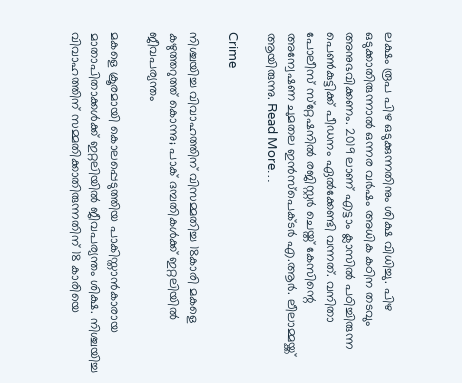ലക്ഷം രൂപ പിഴ ഒടുക്കുന്നതിനും ശിക്ഷ വിധിച്ചു. പിഴ ഒടുക്കാതിരുന്നാല്‍ ഒന്നര വര്‍ഷം അധിക കഠിന തടവും അനുഭവിക്കണം. 2019 ലാണ് എട്ടാം ക്ലാസില്‍ പഠിച്ചിരുന്ന പെണ്‍കുട്ടിക്ക് പീഡനം ഏല്‍ക്കേണ്ടി വന്നത്. വനിതാ പോലീസ് സ്‌റ്റേഷനില്‍ രജിസ്റ്റര്‍ ചെയ്ത് കേസിന്റെ അന്വേഷണ ചുമതല ഇന്‍സ്‌പെക്ടര്‍ എ.ആര്‍. ലീലാമ്മയ്ക്ക് ആയിരുന്നു. Read More…

Crime

നിശ്ചയിച്ച വിവാഹത്തിന് വിസമ്മതിച്ച 18കാരി മകളെ കഴുത്തറുത്ത് കൊന്നു; പാക് ദമ്പതികള്‍ക്ക് ഇറ്റലിയില്‍ ജീവപര്യന്തം

മകളെ ക്രൂരമായി കൊലപ്പെടുത്തിയ പാകിസ്താന്‍കാരായ മാതാപിതാക്കള്‍ക്ക് ഇറ്റലിയില്‍ ജീവപര്യന്തം ശിക്ഷ. നിശ്ചയിച്ച വിവാഹത്തിന് സമ്മതിക്കാതിരുന്നതിന് 18 കാരിയെ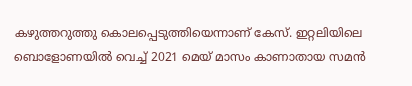കഴുത്തറുത്തു കൊലപ്പെടുത്തിയെന്നാണ് കേസ്. ഇറ്റലിയിലെ ബൊളോണയില്‍ വെച്ച് 2021 മെയ് മാസം കാണാതായ സമന്‍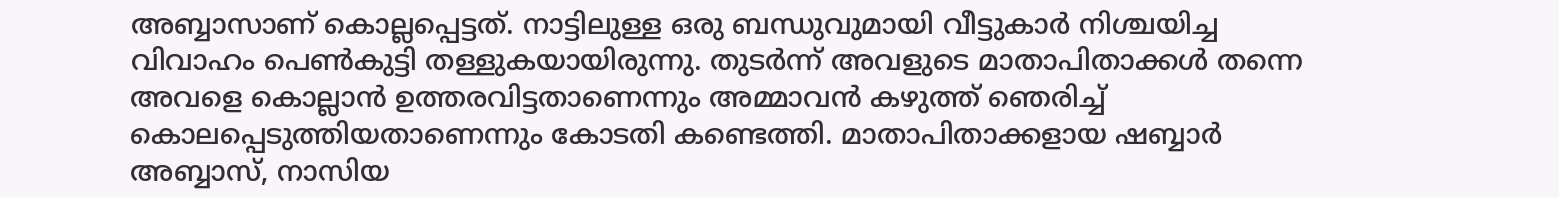അബ്ബാസാണ് കൊല്ലപ്പെട്ടത്. നാട്ടിലുള്ള ഒരു ബന്ധുവുമായി വീട്ടുകാര്‍ നിശ്ചയിച്ച വിവാഹം പെണ്‍കുട്ടി തള്ളുകയായിരുന്നു. തുടര്‍ന്ന് അവളുടെ മാതാപിതാക്കള്‍ തന്നെ അവളെ കൊല്ലാന്‍ ഉത്തരവിട്ടതാണെന്നും അമ്മാവന്‍ കഴുത്ത് ഞെരിച്ച് കൊലപ്പെടുത്തിയതാണെന്നും കോടതി കണ്ടെത്തി. മാതാപിതാക്കളായ ഷബ്ബാര്‍ അബ്ബാസ്, നാസിയ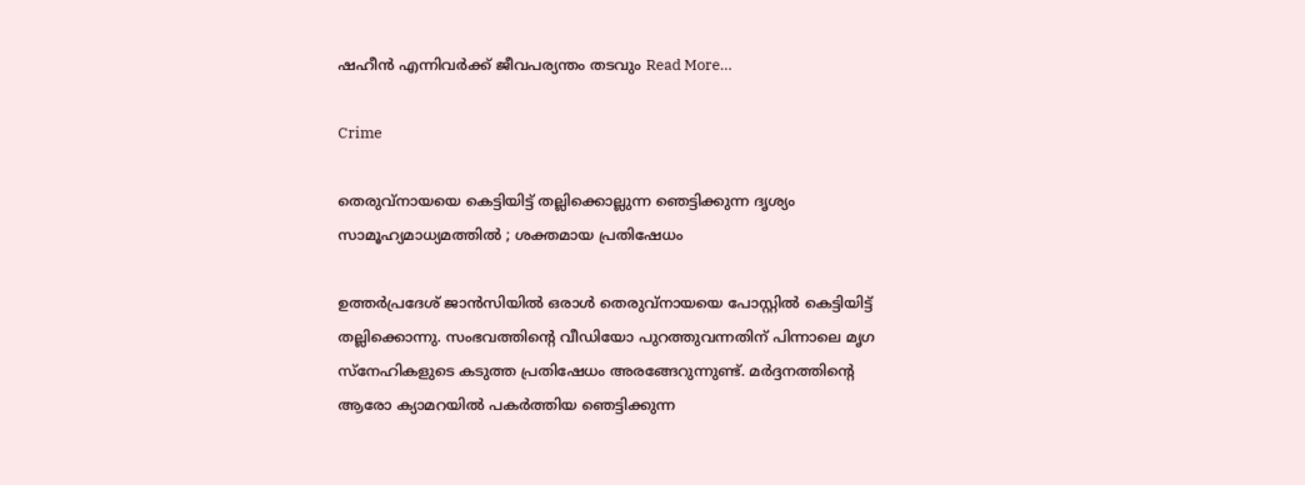ഷഹീന്‍ എന്നിവര്‍ക്ക് ജീവപര്യന്തം തടവും Read More…

Crime

തെരുവ്‌നായയെ കെട്ടിയിട്ട് തല്ലിക്കൊല്ലുന്ന ഞെട്ടിക്കുന്ന ദൃശ്യം സാമൂഹ്യമാധ്യമത്തില്‍ ; ശക്തമായ പ്രതിഷേധം

ഉത്തര്‍പ്രദേശ് ജാന്‍സിയില്‍ ഒരാള്‍ തെരുവ്‌നായയെ പോസ്റ്റില്‍ കെട്ടിയിട്ട് തല്ലിക്കൊന്നു. സംഭവത്തിന്റെ വീഡിയോ പുറത്തുവന്നതിന് പിന്നാലെ മൃഗ സ്‌നേഹികളുടെ കടുത്ത പ്രതിഷേധം അരങ്ങേറുന്നുണ്ട്. മര്‍ദ്ദനത്തിന്റെ ആരോ ക്യാമറയില്‍ പകര്‍ത്തിയ ഞെട്ടിക്കുന്ന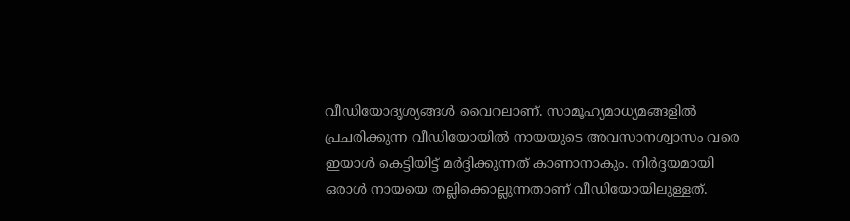വീഡിയോദൃശ്യങ്ങള്‍ വൈറലാണ്. സാമൂഹ്യമാധ്യമങ്ങളില്‍ പ്രചരിക്കുന്ന വീഡിയോയില്‍ നായയുടെ അവസാനശ്വാസം വരെ ഇയാള്‍ കെട്ടിയിട്ട് മര്‍ദ്ദിക്കുന്നത് കാണാനാകും. നിര്‍ദ്ദയമായി ഒരാള്‍ നായയെ തല്ലിക്കൊല്ലുന്നതാണ് വീഡിയോയിലുള്ളത്.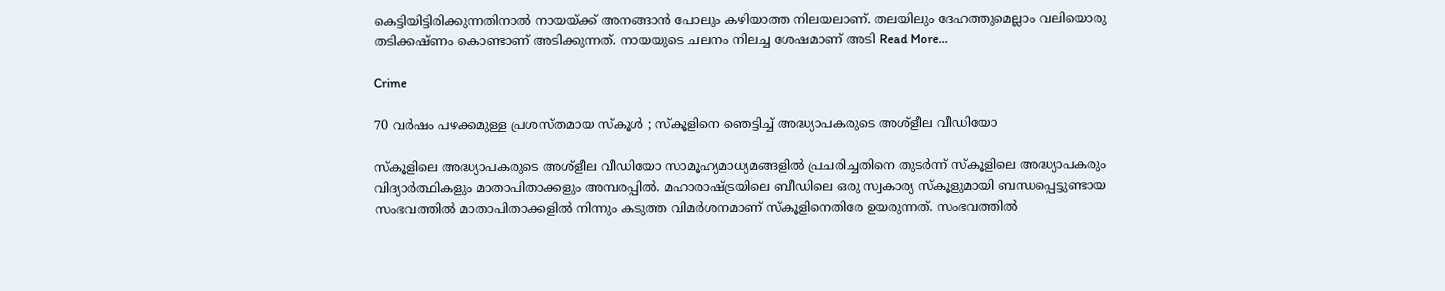കെട്ടിയിട്ടിരിക്കുന്നതിനാല്‍ നായയ്ക്ക് അനങ്ങാന്‍ പോലും കഴിയാത്ത നിലയലാണ്. തലയിലും ദേഹത്തുമെല്ലാം വലിയൊരു തടിക്കഷ്ണം കൊണ്ടാണ് അടിക്കുന്നത്. നായയുടെ ചലനം നിലച്ച ശേഷമാണ് അടി Read More…

Crime

70 വര്‍ഷം പഴക്കമുള്ള പ്രശസ്തമായ സ്‌കൂള്‍ ; സ്‌കൂളിനെ ഞെട്ടിച്ച് അദ്ധ്യാപകരുടെ അശ്‌ളീല വീഡിയോ

സ്‌കൂളിലെ അദ്ധ്യാപകരുടെ അശ്‌ളീല വീഡിയോ സാമൂഹ്യമാധ്യമങ്ങളില്‍ പ്രചരിച്ചതിനെ തുടര്‍ന്ന് സ്‌കൂളിലെ അദ്ധ്യാപകരും വിദ്യാര്‍ത്ഥികളും മാതാപിതാക്കളും അമ്പരപ്പില്‍. മഹാരാഷ്ട്രയിലെ ബീഡിലെ ഒരു സ്വകാര്യ സ്‌കൂളുമായി ബന്ധപ്പെട്ടുണ്ടായ സംഭവത്തില്‍ മാതാപിതാക്കളില്‍ നിന്നും കടുത്ത വിമര്‍ശനമാണ് സ്‌കൂളിനെതിരേ ഉയരുന്നത്. സംഭവത്തില്‍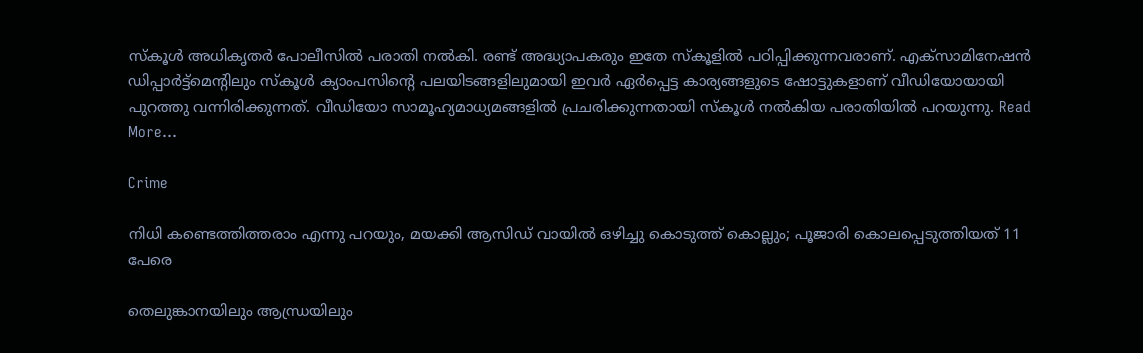സ്‌കൂള്‍ അധികൃതര്‍ പോലീസില്‍ പരാതി നല്‍കി. രണ്ട് അദ്ധ്യാപകരും ഇതേ സ്‌കൂളില്‍ പഠിപ്പിക്കുന്നവരാണ്. എക്‌സാമിനേഷന്‍ ഡിപ്പാര്‍ട്ട്‌മെന്റിലും സ്‌കൂള്‍ ക്യാംപസിന്റെ പലയിടങ്ങളിലുമായി ഇവര്‍ ഏര്‍പ്പെട്ട കാര്യങ്ങളുടെ ഷോട്ടുകളാണ് വീഡിയോയായി പുറത്തു വന്നിരിക്കുന്നത്. വീഡിയോ സാമൂഹ്യമാധ്യമങ്ങളില്‍ പ്രചരിക്കുന്നതായി സ്‌കൂള്‍ നല്‍കിയ പരാതിയില്‍ പറയുന്നു. Read More…

Crime

നിധി കണ്ടെത്തിത്തരാം എന്നു പറയും, മയക്കി ആസിഡ് വായില്‍ ഒഴിച്ചു കൊടുത്ത് കൊല്ലും; പൂജാരി കൊലപ്പെടുത്തിയത് 11 പേരെ

തെലുങ്കാനയിലും ആന്ധ്രയിലും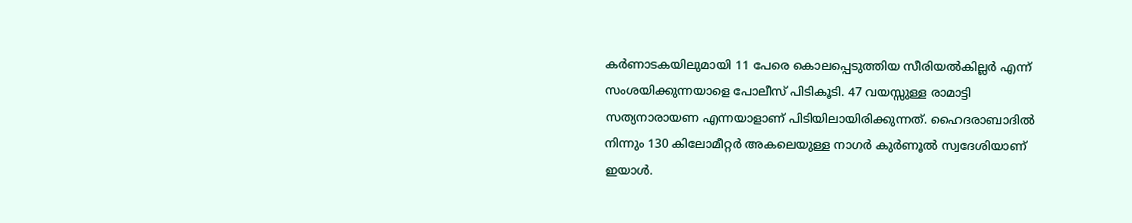കര്‍ണാടകയിലുമായി 11 പേരെ കൊലപ്പെടുത്തിയ സീരിയല്‍കില്ലര്‍ എന്ന് സംശയിക്കുന്നയാളെ പോലീസ് പിടികൂടി. 47 വയസ്സുള്ള രാമാട്ടി സത്യനാരായണ എന്നയാളാണ് പിടിയിലായിരിക്കുന്നത്. ഹൈദരാബാദില്‍ നിന്നും 130 കിലോമീറ്റര്‍ അകലെയുള്ള നാഗര്‍ കുര്‍ണൂല്‍ സ്വദേശിയാണ് ഇയാള്‍.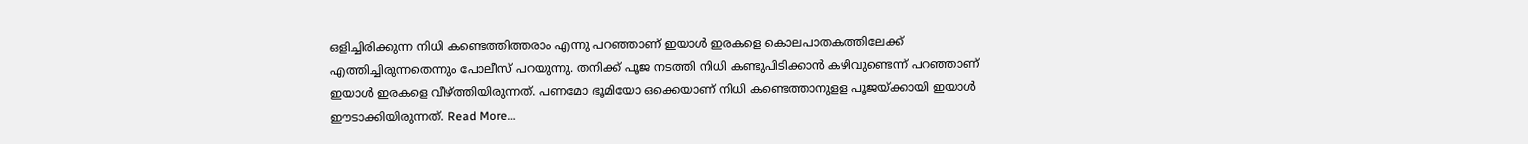ഒളിച്ചിരിക്കുന്ന നിധി കണ്ടെത്തിത്തരാം എന്നു പറഞ്ഞാണ് ഇയാള്‍ ഇരകളെ കൊലപാതകത്തിലേക്ക് എത്തിച്ചിരുന്നതെന്നും പോലീസ് പറയുന്നു. തനിക്ക് പൂജ നടത്തി നിധി കണ്ടുപിടിക്കാന്‍ കഴിവുണ്ടെന്ന് പറഞ്ഞാണ് ഇയാള്‍ ഇരകളെ വീഴ്ത്തിയിരുന്നത്. പണമോ ഭൂമിയോ ഒക്കെയാണ് നിധി കണ്ടെത്താനുളള പൂജയ്ക്കായി ഇയാള്‍ ഈടാക്കിയിരുന്നത്. Read More…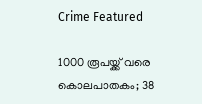Crime Featured

1000 രൂപയ്ക്ക് വരെ കൊലപാതകം; 38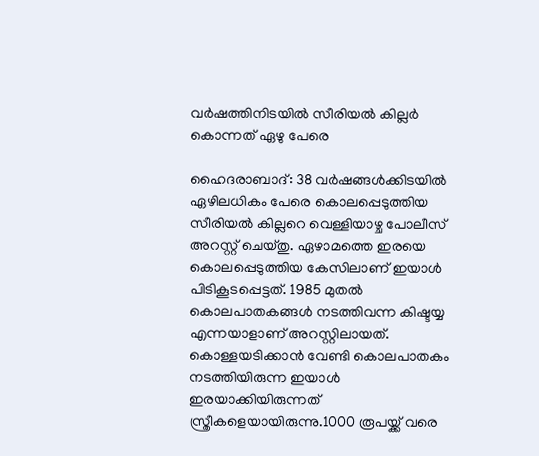വര്‍ഷത്തിനിടയില്‍ സീരിയല്‍ കില്ലര്‍ കൊന്നത് ഏഴു പേരെ

ഹൈദരാബാദ്: 38 വര്‍ഷങ്ങള്‍ക്കിടയില്‍ ഏഴിലധികം പേരെ കൊലപ്പെടുത്തിയ സീരിയല്‍ കില്ലറെ വെള്ളിയാഴ്ച പോലീസ് അറസ്റ്റ് ചെയ്തു. ഏഴാമത്തെ ഇരയെ കൊലപ്പെടുത്തിയ കേസിലാണ് ഇയാള്‍ പിടികൂടപ്പെട്ടത്. 1985 മുതല്‍ കൊലപാതകങ്ങള്‍ നടത്തിവന്ന കിഷ്ടയ്യ എന്നയാളാണ് അറസ്റ്റിലായത്. കൊള്ളയടിക്കാന്‍ വേണ്ടി കൊലപാതകം നടത്തിയിരുന്ന ഇയാള്‍ ഇരയാക്കിയിരുന്നത് സ്ത്രീകളെയായിരുന്നു.1000 രൂപയ്ക്ക് വരെ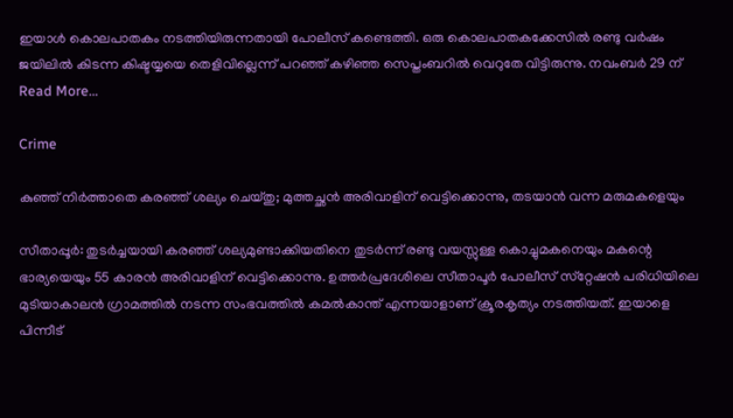ഇയാള്‍ കൊലപാതകം നടത്തിയിരുന്നതായി പോലീസ് കണ്ടെത്തി. ഒരു കൊലപാതകക്കേസില്‍ രണ്ടു വര്‍ഷം ജയിലില്‍ കിടന്ന കിഷ്ടയ്യയെ തെളിവില്ലെന്ന് പറഞ്ഞ് കഴിഞ്ഞ സെപ്തംബറില്‍ വെറുതേ വിട്ടിരുന്നു. നവംബര്‍ 29 ന് Read More…

Crime

കുഞ്ഞ് നിര്‍ത്താതെ കരഞ്ഞ് ശല്യം ചെയ്തു; മുത്തച്ഛന്‍ അരിവാളിന് വെട്ടിക്കൊന്നു, തടയാന്‍ വന്ന മരുമകളെയും

സീതാപ്പൂര്‍: തുടര്‍ച്ചയായി കരഞ്ഞ് ശല്യമുണ്ടാക്കിയതിനെ തുടര്‍ന്ന് രണ്ടു വയസ്സുള്ള കൊച്ചുമകനെയും മകന്റെ ഭാര്യയെയും 55 കാരന്‍ അരിവാളിന് വെട്ടിക്കൊന്നു. ഉത്തര്‍പ്രദേശിലെ സീതാപൂര്‍ പോലീസ് സ്‌റ്റേഷന്‍ പരിധിയിലെ മുടിയാകാലന്‍ ഗ്രാമത്തില്‍ നടന്ന സംഭവത്തില്‍ കമല്‍കാന്ത് എന്നയാളാണ് ക്രൂരകൃത്യം നടത്തിയത്. ഇയാളെ പിന്നീട്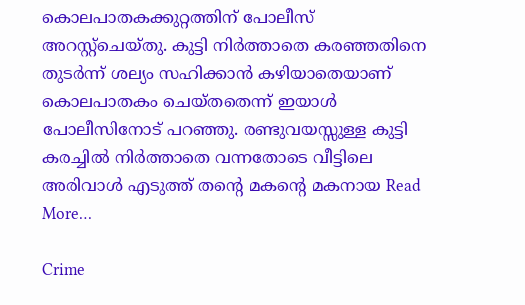കൊലപാതകക്കുറ്റത്തിന് പോലീസ് അറസ്റ്റ്‌ചെയ്തു. കുട്ടി നിര്‍ത്താതെ കരഞ്ഞതിനെ തുടര്‍ന്ന് ശല്യം സഹിക്കാന്‍ കഴിയാതെയാണ് കൊലപാതകം ചെയ്തതെന്ന് ഇയാള്‍ പോലീസിനോട് പറഞ്ഞു. രണ്ടുവയസ്സുള്ള കുട്ടി കരച്ചില്‍ നിര്‍ത്താതെ വന്നതോടെ വീട്ടിലെ അരിവാള്‍ എടുത്ത് തന്റെ മകന്റെ മകനായ Read More…

Crime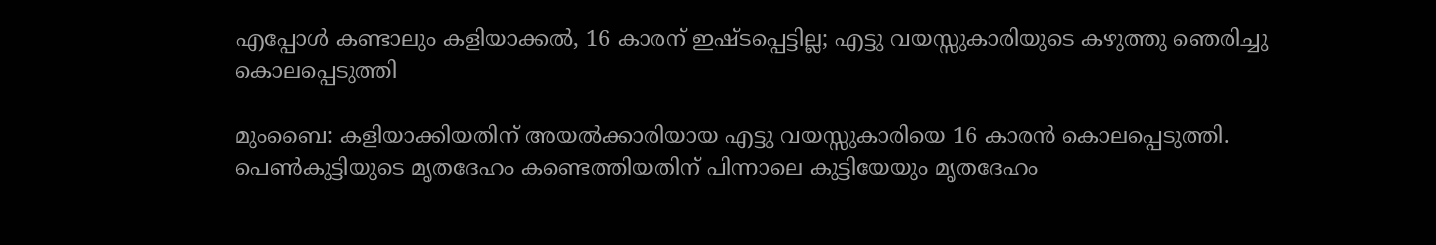എപ്പോള്‍ കണ്ടാലും കളിയാക്കല്‍, 16 കാരന് ഇഷ്ടപ്പെട്ടില്ല; എട്ടു വയസ്സുകാരിയുടെ കഴുത്തു ഞെരിച്ചു കൊലപ്പെടുത്തി

മുംബൈ: കളിയാക്കിയതിന് അയല്‍ക്കാരിയായ എട്ടു വയസ്സുകാരിയെ 16 കാരന്‍ കൊലപ്പെടുത്തി. പെണ്‍കുട്ടിയുടെ മൃതദേഹം കണ്ടെത്തിയതിന് പിന്നാലെ കുട്ടിയേയും മൃതദേഹം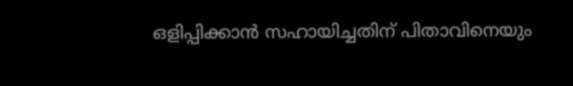ഒളിപ്പിക്കാന്‍ സഹായിച്ചതിന് പിതാവിനെയും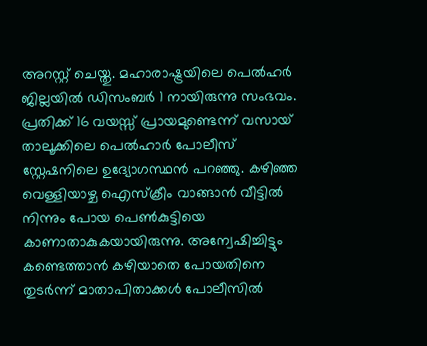അറസ്റ്റ് ചെയ്തു. മഹാരാഷ്ട്രയിലെ പെല്‍ഹര്‍ ജില്ലയില്‍ ഡിസംബര്‍ 1 നായിരുന്നു സംഭവം. പ്രതിക്ക് 16 വയസ്സ് പ്രായമുണ്ടെന്ന് വസായ് താലൂക്കിലെ പെല്‍ഹാര്‍ പോലീസ് സ്റ്റേഷനിലെ ഉദ്യോഗസ്ഥന്‍ പറഞ്ഞു. കഴിഞ്ഞ വെള്ളിയാഴ്ച ഐസ്‌ക്രീം വാങ്ങാന്‍ വീട്ടില്‍ നിന്നും പോയ പെണ്‍കുട്ടിയെ കാണാതാകുകയായിരുന്നു. അന്വേഷിച്ചിട്ടും കണ്ടെത്താന്‍ കഴിയാതെ പോയതിനെ തുടര്‍ന്ന് മാതാപിതാക്കള്‍ പോലീസില്‍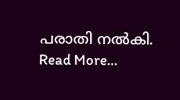പരാതി നല്‍കി. Read More…